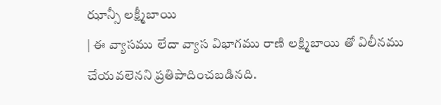ఝాన్సీ లక్ష్మీబాయి
| ఈ వ్యాసము లేదా వ్యాస విభాగము రాణి లక్ష్మిబాయి తో విలీనము చేయవలెనని ప్రతిపాదించబడినది.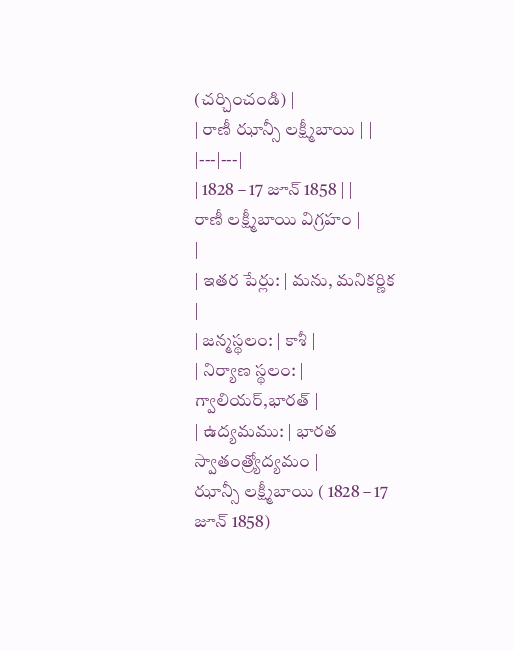(చర్చించండి) |
| రాణీ ఝాన్సీ లక్ష్మీబాయి | |
|---|---|
| 1828 – 17 జూన్ 1858 | |
రాణీ లక్ష్మీబాయి విగ్రహం |
|
| ఇతర పేర్లు: | మను, మనికర్ణిక |
| జన్మస్థలం: | కాశీ |
| నిర్యాణ స్థలం: | గ్వాలియర్,భారత్ |
| ఉద్యమము: | భారత స్వాతంత్ర్యోద్యమం |
ఝాన్సీ లక్ష్మీబాయి ( 1828 – 17 జూన్ 1858)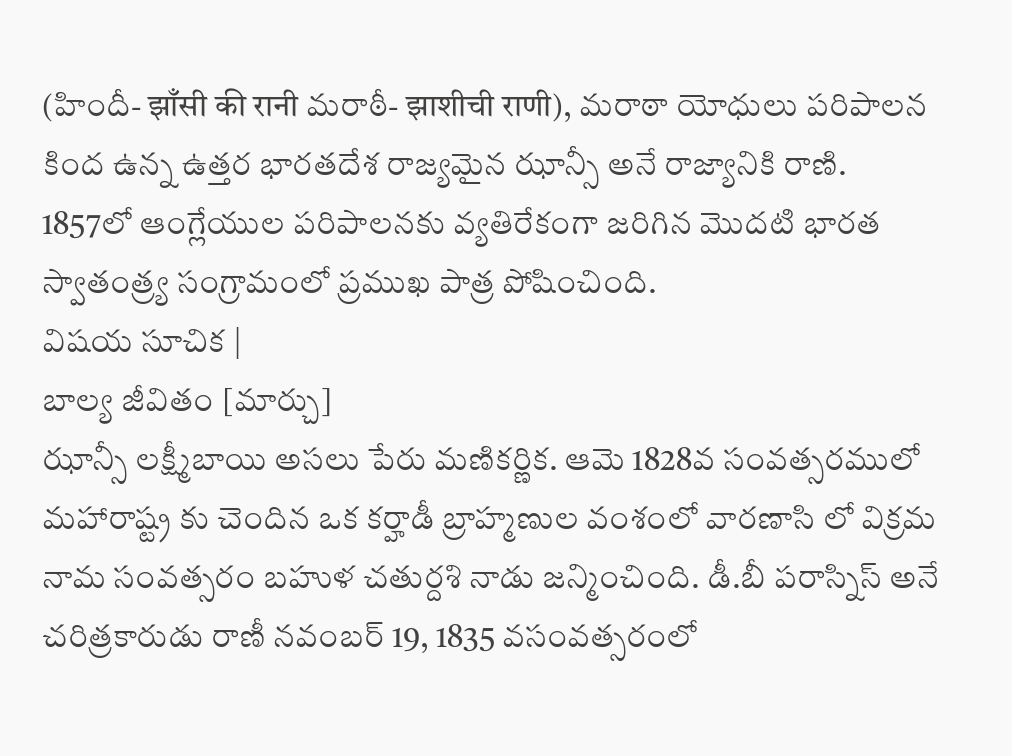(హిందీ- झाँसी की रानी మరాఠీ- झाशीची राणी), మరాఠా యోధులు పరిపాలన కింద ఉన్న ఉత్తర భారతదేశ రాజ్యమైన ఝాన్సీ అనే రాజ్యానికి రాణి. 1857లో ఆంగ్లేయుల పరిపాలనకు వ్యతిరేకంగా జరిగిన మొదటి భారత స్వాతంత్ర్య సంగ్రామంలో ప్రముఖ పాత్ర పోషించింది.
విషయ సూచిక |
బాల్య జీవితం [మార్చు]
ఝాన్సీ లక్ష్మీబాయి అసలు పేరు మణికర్ణిక. ఆమె 1828వ సంవత్సరములో మహారాష్ట్ర కు చెందిన ఒక కర్హాడీ బ్రాహ్మణుల వంశంలో వారణాసి లో విక్రమ నామ సంవత్సరం బహుళ చతుర్దశి నాడు జన్మించింది. డీ.బీ పరాస్నిస్ అనే చరిత్రకారుడు రాణీ నవంబర్ 19, 1835 వసంవత్సరంలో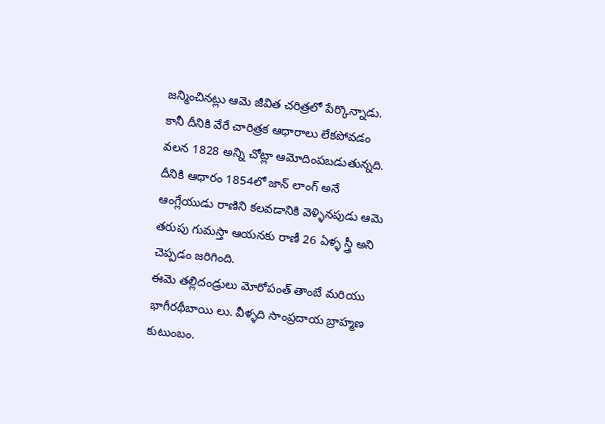జన్మించినట్లు ఆమె జీవిత చరిత్రలో పేర్కొన్నాడు. కానీ దీనికి వేరే చారిత్రక ఆధారాలు లేకపోవడం వలన 1828 అన్ని చోట్లా ఆమోదింపబడుతున్నది. దీనికి ఆధారం 1854లో జాన్ లాంగ్ అనే ఆంగ్లేయుడు రాణిని కలవడానికి వెళ్ళినపుడు ఆమె తరుపు గుమస్తా ఆయనకు రాణీ 26 ఏళ్ళ స్త్రీ అని చెప్పడం జరిగింది.
ఈమె తల్లిదండ్రులు మోరోపంత్ తాంబే మరియు భాగీరథీబాయి లు. వీళ్ళది సాంప్రదాయ బ్రాహ్మణ కుటుంబం.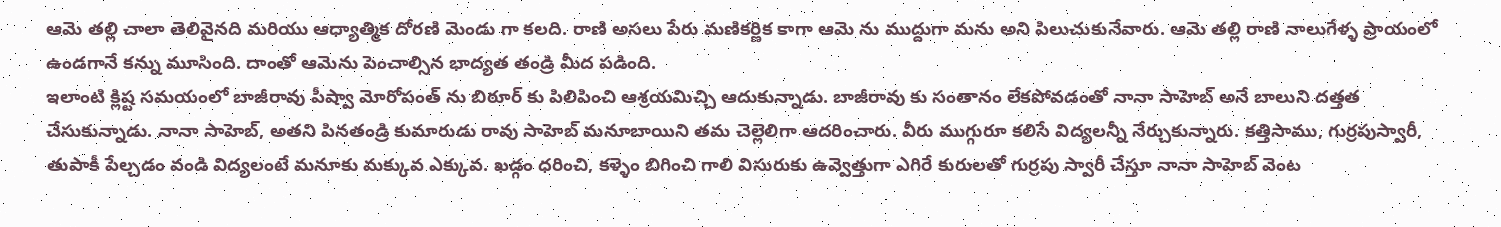ఆమె తల్లి చాలా తెలివైనది మరియు ఆధ్యాత్మిక దోరణి మెండు గా కలది. రాణి అసలు పేరు మణికర్ణిక కాగా ఆమె ను ముద్దుగా మను అని పిలుచుకునేవారు. ఆమె తల్లి రాణి నాలుగేళ్ళ ప్రాయంలో ఉండగానే కన్ను మూసింది. దాంతో ఆమెను పెంచాల్సిన భాద్యత తండ్రి మీద పడింది.
ఇలాంటి క్లిష్ట సమయంలో బాజీరావు పీష్వా మోరోపంత్ ను బిఠూర్ కు పిలిపించి ఆశ్రయమిచ్చి ఆదుకున్నాడు. బాజీరావు కు సంతానం లేకపోవడంతో నానా సాహెబ్ అనే బాలుని దత్తత చేసుకున్నాడు. నానా సాహెబ్, అతని పినతండ్రి కుమారుడు రావు సాహెబ్ మనూబాయిని తమ చెల్లెలిగా ఆదరించారు. వీరు ముగ్గురూ కలిసే విద్యలన్నీ నేర్చుకున్నారు. కత్తిసాము, గుర్రపుస్వారీ, తుపాకీ పేల్చడం వండి విద్యలంటే మనూకు మక్కువ ఎక్కువ. ఖడ్గం ధరించి, కళ్ళెం బిగించి గాలి విసురుకు ఉవ్వెత్తుగా ఎగిరే కురులతో గుర్రపు స్వారీ చేస్తూ నానా సాహెబ్ వెంట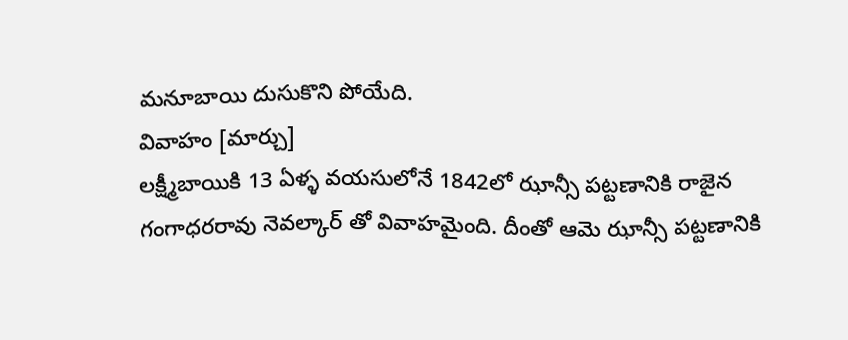మనూబాయి దుసుకొని పోయేది.
వివాహం [మార్చు]
లక్ష్మీబాయికి 13 ఏళ్ళ వయసులోనే 1842లో ఝాన్సీ పట్టణానికి రాజైన గంగాధరరావు నెవల్కార్ తో వివాహమైంది. దీంతో ఆమె ఝాన్సీ పట్టణానికి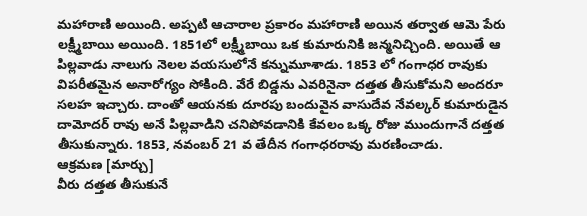మహారాణి అయింది. అప్పటి ఆచారాల ప్రకారం మహారాణి అయిన తర్వాత ఆమె పేరు లక్ష్మీబాయి అయింది. 1851లో లక్ష్మీబాయి ఒక కుమారునికి జన్మనిచ్చింది. అయితే ఆ పిల్లవాడు నాలుగు నెలల వయసులోనే కన్నుమూశాడు. 1853 లో గంగాధర రావుకు విపరీతమైన అనారోగ్యం సోకింది. వేరే బిడ్డను ఎవరినైనా దత్తత తీసుకోమని అందరూ సలహ ఇచ్చారు. దాంతో ఆయనకు దూరపు బందువైన వాసుదేవ నేవల్కర్ కుమారుడైన దామోదర్ రావు అనే పిల్లవాడిని చనిపోవడానికి కేవలం ఒక్క రోజు ముందుగానే దత్తత తీసుకున్నారు. 1853, నవంబర్ 21 వ తేదీన గంగాధరరావు మరణించాడు.
ఆక్రమణ [మార్చు]
వీరు దత్తత తీసుకునే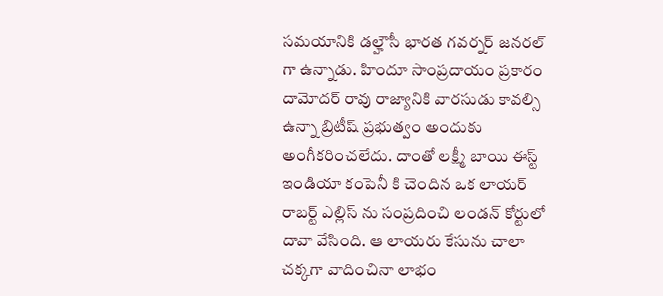సమయానికి డల్హౌసీ భారత గవర్నర్ జనరల్ గా ఉన్నాడు. హిందూ సాంప్రదాయం ప్రకారం దామోదర్ రావు రాజ్యానికి వారసుడు కావల్సి ఉన్నా బ్రిటీష్ ప్రభుత్వం అందుకు అంగీకరించలేదు. దాంతో లక్ష్మీ బాయి ఈస్ట్ ఇండియా కంపెనీ కి చెందిన ఒక లాయర్ రాబర్ట్ ఎల్లిస్ ను సంప్రదించి లండన్ కోర్టులో దావా వేసింది. ఆ లాయరు కేసును చాలా చక్కగా వాదించినా లాభం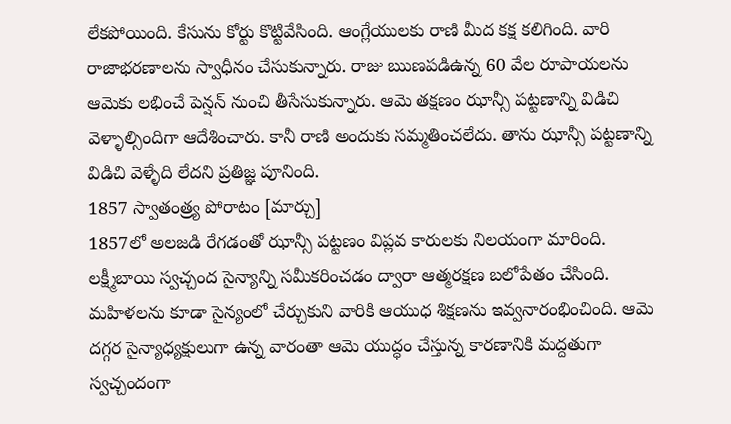లేకపోయింది. కేసును కోర్టు కొట్టివేసింది. ఆంగ్లేయులకు రాణి మీద కక్ష కలిగింది. వారి రాజాభరణాలను స్వాధీనం చేసుకున్నారు. రాజు ఋణపడిఉన్న 60 వేల రూపాయలను ఆమెకు లభించే పెన్షన్ నుంచి తీసేసుకున్నారు. ఆమె తక్షణం ఝాన్సీ పట్టణాన్ని విడిచి వెళ్ళాల్సిందిగా ఆదేశించారు. కానీ రాణి అందుకు సమ్మతించలేదు. తాను ఝాన్సీ పట్టణాన్ని విడిచి వెళ్ళేది లేదని ప్రతిజ్ఞ పూనింది.
1857 స్వాతంత్ర్య పోరాటం [మార్చు]
1857లో అలజడి రేగడంతో ఝాన్సీ పట్టణం విప్లవ కారులకు నిలయంగా మారింది. లక్ష్మీబాయి స్వచ్చంద సైన్యాన్ని సమీకరించడం ద్వారా ఆత్మరక్షణ బలోపేతం చేసింది. మహిళలను కూడా సైన్యంలో చేర్చుకుని వారికి ఆయుధ శిక్షణను ఇవ్వనారంభించింది. ఆమె దగ్గర సైన్యాధ్యక్షులుగా ఉన్న వారంతా ఆమె యుద్ధం చేస్తున్న కారణానికి మద్దతుగా స్వచ్చందంగా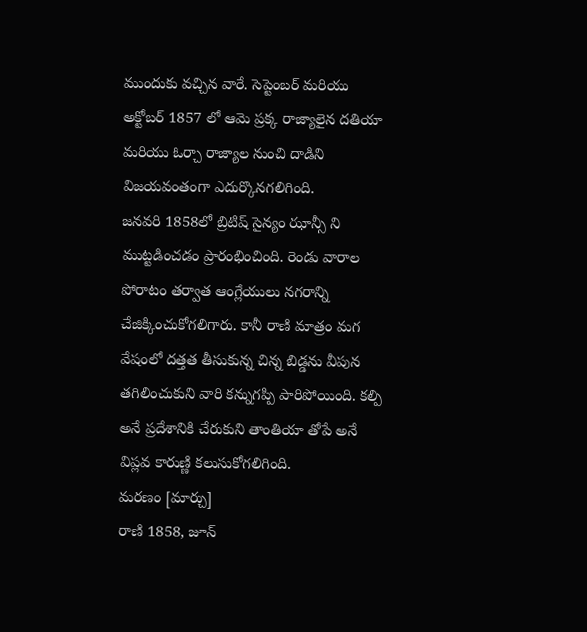ముందుకు వచ్చిన వారే. సెప్టెంబర్ మరియు అక్టోబర్ 1857 లో ఆమె ప్రక్క రాజ్యాలైన దతియా మరియు ఓర్చా రాజ్యాల నుంచి దాడిని విజయవంతంగా ఎదుర్కొనగలిగింది.
జనవరి 1858లో బ్రిటిష్ సైన్యం ఝాన్సీ ని ముట్టడించడం ప్రారంభించింది. రెండు వారాల పోరాటం తర్వాత ఆంగ్లేయులు నగరాన్ని చేజిక్కించుకోగలిగారు. కానీ రాణి మాత్రం మగ వేషంలో దత్తత తీసుకున్న చిన్న బిడ్డను వీపున తగిలించుకుని వారి కన్నుగప్పి పారిపోయింది. కల్పి అనే ప్రదేశానికి చేరుకుని తాంతియా తోపే అనే విప్లవ కారుణ్ణి కలుసుకోగలిగింది.
మరణం [మార్చు]
రాణి 1858, జూన్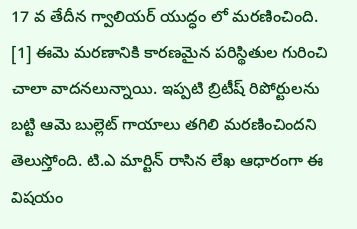17 వ తేదీన గ్వాలియర్ యుద్ధం లో మరణించింది. [1] ఈమె మరణానికి కారణమైన పరిస్థితుల గురించి చాలా వాదనలున్నాయి. ఇప్పటి బ్రిటీష్ రిపోర్టులను బట్టి ఆమె బుల్లెట్ గాయాలు తగిలి మరణించిందని తెలుస్తోంది. టి.ఎ మార్టిన్ రాసిన లేఖ ఆధారంగా ఈ విషయం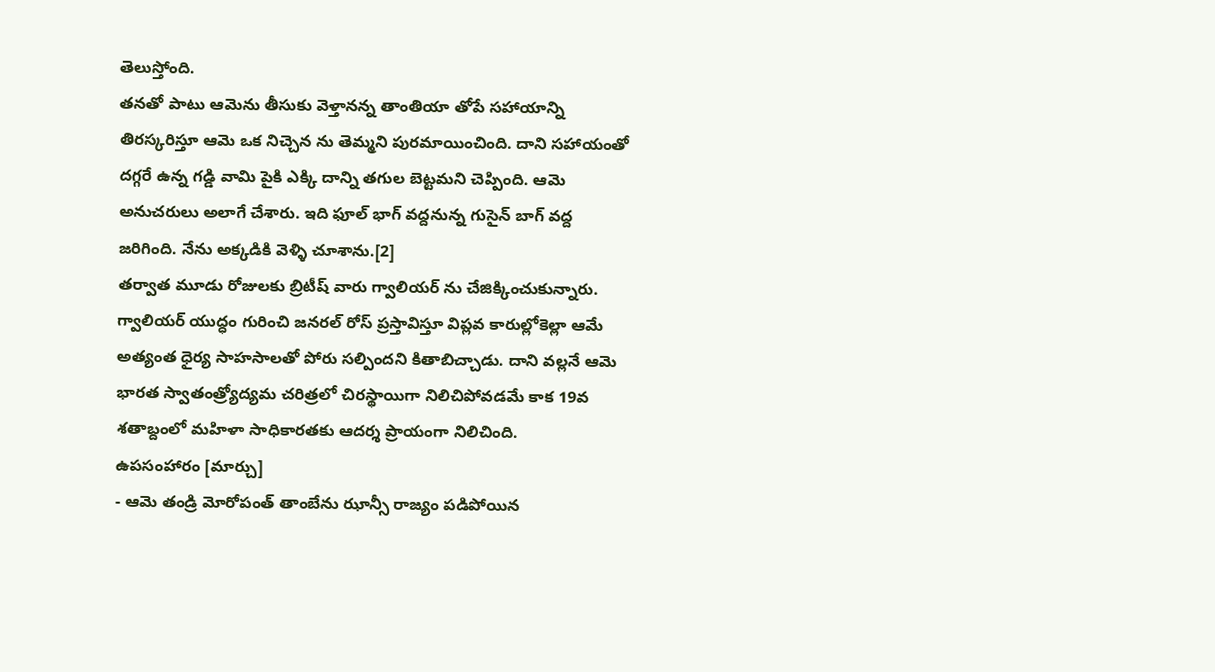తెలుస్తోంది.
తనతో పాటు ఆమెను తీసుకు వెళ్తానన్న తాంతియా తోపే సహాయాన్ని తిరస్కరిస్తూ ఆమె ఒక నిచ్చెన ను తెమ్మని పురమాయించింది. దాని సహాయంతో దగ్గరే ఉన్న గడ్డి వామి పైకి ఎక్కి దాన్ని తగుల బెట్టమని చెప్పింది. ఆమె అనుచరులు అలాగే చేశారు. ఇది ఫూల్ భాగ్ వద్దనున్న గుసైన్ బాగ్ వద్ద జరిగింది. నేను అక్కడికి వెళ్ళి చూశాను.[2]
తర్వాత మూడు రోజులకు బ్రిటీష్ వారు గ్వాలియర్ ను చేజిక్కించుకున్నారు. గ్వాలియర్ యుద్ధం గురించి జనరల్ రోస్ ప్రస్తావిస్తూ విప్లవ కారుల్లోకెల్లా ఆమే అత్యంత ధైర్య సాహసాలతో పోరు సల్పిందని కితాబిచ్చాడు. దాని వల్లనే ఆమె భారత స్వాతంత్ర్యోద్యమ చరిత్రలో చిరస్థాయిగా నిలిచిపోవడమే కాక 19వ శతాబ్దంలో మహిళా సాధికారతకు ఆదర్శ ప్రాయంగా నిలిచింది.
ఉపసంహారం [మార్చు]
- ఆమె తండ్రి మోరోపంత్ తాంబేను ఝాన్సీ రాజ్యం పడిపోయిన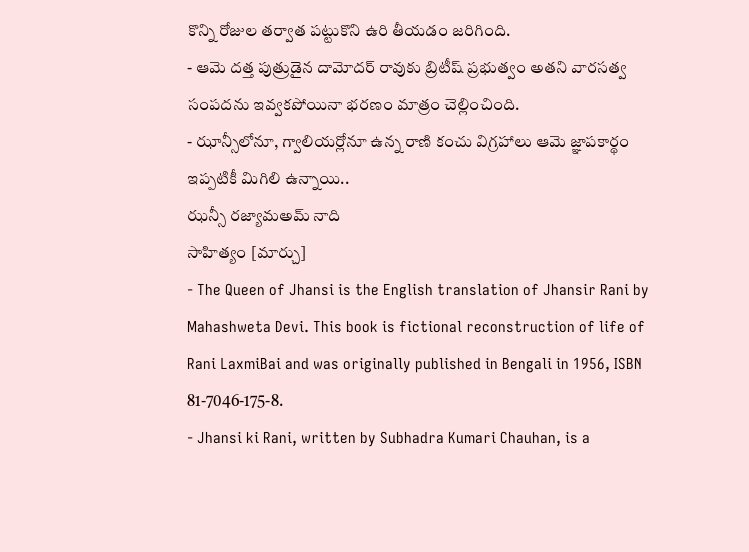కొన్ని రోజుల తర్వాత పట్టుకొని ఉరి తీయడం జరిగింది.
- ఆమె దత్త పుత్రుడైన దామోదర్ రావుకు బ్రిటీష్ ప్రభుత్వం అతని వారసత్వ సంపదను ఇవ్వకపోయినా భరణం మాత్రం చెల్లించింది.
- ఝాన్సీలోనూ, గ్వాలియర్లోనూ ఉన్న రాణి కంచు విగ్రహాలు ఆమె జ్ఞాపకార్థం ఇప్పటికీ మిగిలి ఉన్నాయి..
ఝన్సీ రజ్యామఅమ్ నాది
సాహిత్యం [మార్చు]
- The Queen of Jhansi is the English translation of Jhansir Rani by Mahashweta Devi. This book is fictional reconstruction of life of Rani LaxmiBai and was originally published in Bengali in 1956, ISBN 81-7046-175-8.
- Jhansi ki Rani, written by Subhadra Kumari Chauhan, is a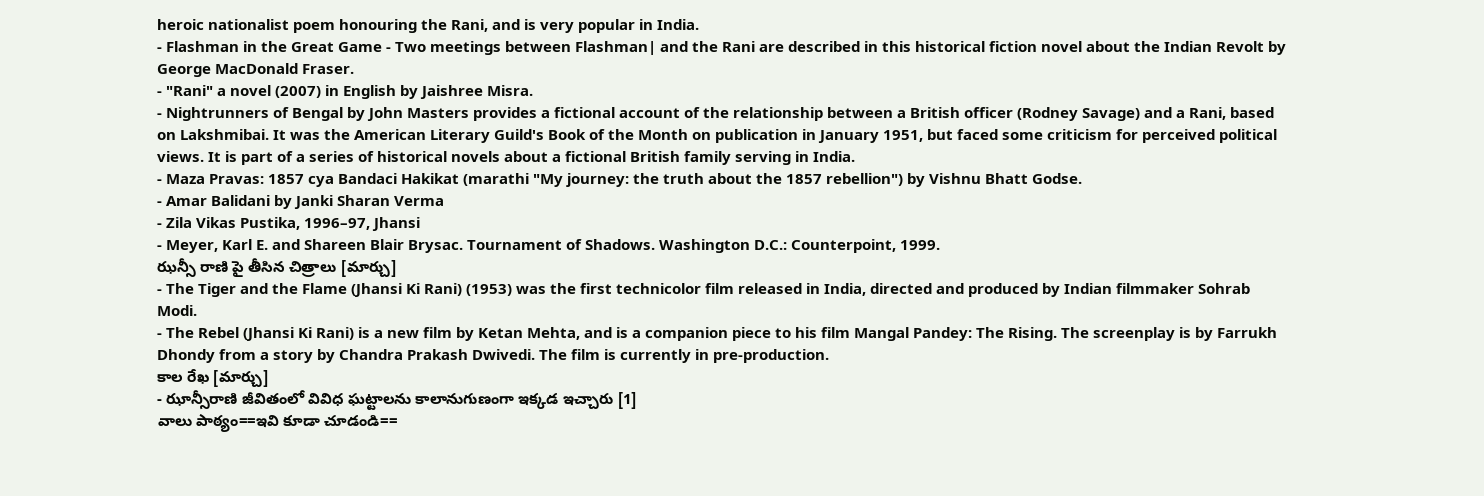heroic nationalist poem honouring the Rani, and is very popular in India.
- Flashman in the Great Game - Two meetings between Flashman| and the Rani are described in this historical fiction novel about the Indian Revolt by George MacDonald Fraser.
- "Rani" a novel (2007) in English by Jaishree Misra.
- Nightrunners of Bengal by John Masters provides a fictional account of the relationship between a British officer (Rodney Savage) and a Rani, based on Lakshmibai. It was the American Literary Guild's Book of the Month on publication in January 1951, but faced some criticism for perceived political views. It is part of a series of historical novels about a fictional British family serving in India.
- Maza Pravas: 1857 cya Bandaci Hakikat (marathi "My journey: the truth about the 1857 rebellion") by Vishnu Bhatt Godse.
- Amar Balidani by Janki Sharan Verma
- Zila Vikas Pustika, 1996–97, Jhansi
- Meyer, Karl E. and Shareen Blair Brysac. Tournament of Shadows. Washington D.C.: Counterpoint, 1999.
ఝన్సీ రాణి పై తీసిన చిత్రాలు [మార్చు]
- The Tiger and the Flame (Jhansi Ki Rani) (1953) was the first technicolor film released in India, directed and produced by Indian filmmaker Sohrab Modi.
- The Rebel (Jhansi Ki Rani) is a new film by Ketan Mehta, and is a companion piece to his film Mangal Pandey: The Rising. The screenplay is by Farrukh Dhondy from a story by Chandra Prakash Dwivedi. The film is currently in pre-production.
కాల రేఖ [మార్చు]
- ఝాన్సీరాణి జీవితంలో వివిధ ఘట్టాలను కాలానుగుణంగా ఇక్కడ ఇచ్చారు [1]
వాలు పాఠ్యం==ఇవి కూడా చూడండి==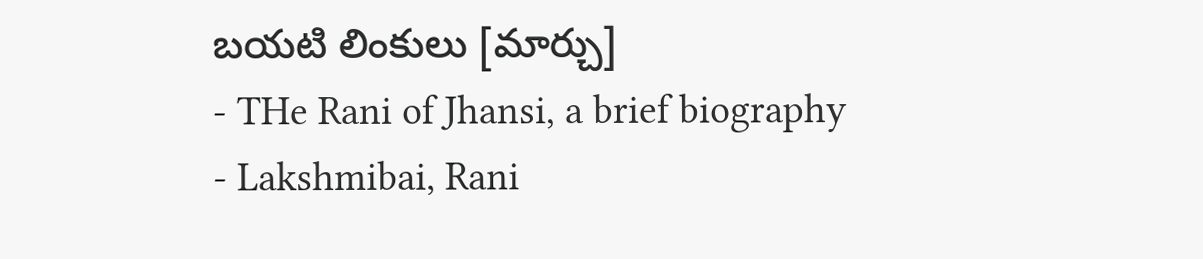బయటి లింకులు [మార్చు]
- THe Rani of Jhansi, a brief biography
- Lakshmibai, Rani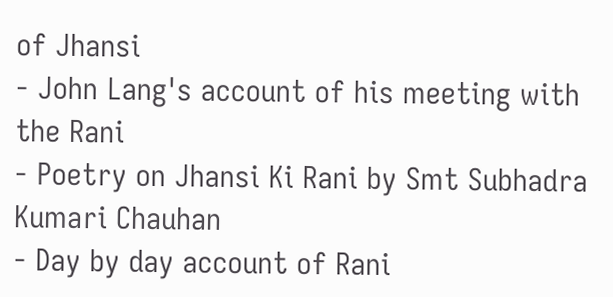of Jhansi
- John Lang's account of his meeting with the Rani
- Poetry on Jhansi Ki Rani by Smt Subhadra Kumari Chauhan
- Day by day account of Rani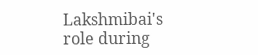Lakshmibai's role during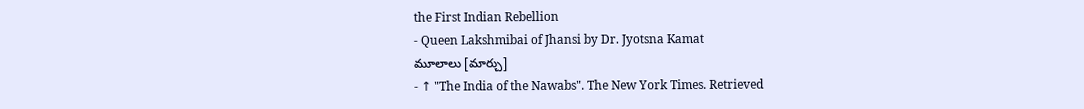the First Indian Rebellion
- Queen Lakshmibai of Jhansi by Dr. Jyotsna Kamat
మూలాలు [మార్చు]
- ↑ "The India of the Nawabs". The New York Times. Retrieved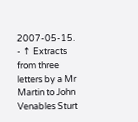2007-05-15.
- ↑ Extracts from three letters by a Mr Martin to John Venables Sturt